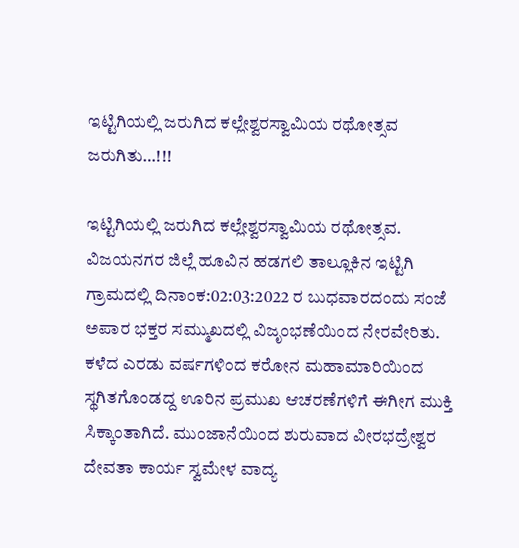ಇಟ್ಟಿಗಿಯಲ್ಲಿ ಜರುಗಿದ ಕಲ್ಲೇಶ್ವರಸ್ವಾಮಿಯ ರಥೋತ್ಸವ ಜರುಗಿತು…!!!

ಇಟ್ಟಿಗಿಯಲ್ಲಿ ಜರುಗಿದ ಕಲ್ಲೇಶ್ವರಸ್ವಾಮಿಯ ರಥೋತ್ಸವ. ವಿಜಯನಗರ ಜಿಲ್ಲೆ ಹೂವಿನ ಹಡಗಲಿ ತಾಲ್ಲೂಕಿನ ಇಟ್ಟಿಗಿ ಗ್ರಾಮದಲ್ಲಿ ದಿನಾಂಕ:02:03:2022 ರ ಬುಧವಾರದಂದು ಸಂಜೆ ಅಪಾರ ಭಕ್ತರ ಸಮ್ಮುಖದಲ್ಲಿ ವಿಜೃಂಭಣೆಯಿಂದ ನೇರವೇರಿತು. ಕಳೆದ ಎರಡು ವರ್ಷಗಳಿಂದ ಕರೋನ ಮಹಾಮಾರಿಯಿಂದ ಸ್ಥಗಿತಗೊಂಡದ್ದ ಊರಿನ ಪ್ರಮುಖ ಆಚರಣೆಗಳಿಗೆ ಈಗೀಗ ಮುಕ್ತಿ ಸಿಕ್ಕಾಂತಾಗಿದೆ. ಮುಂಜಾನೆಯಿಂದ ಶುರುವಾದ ವೀರಭದ್ರೇಶ್ವರ ದೇವತಾ ಕಾರ್ಯ ಸ್ವಮೇಳ ವಾದ್ಯ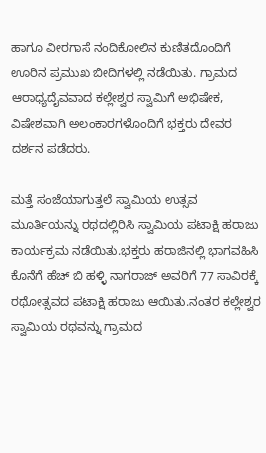ಹಾಗೂ ವೀರಗಾಸೆ ನಂದಿಕೋಲಿನ ಕುಣಿತದೊಂದಿಗೆ ಊರಿನ ಪ್ರಮುಖ ಬೀದಿಗಳಲ್ಲಿ ನಡೆಯಿತು. ಗ್ರಾಮದ ಆರಾಧ್ಯದೈವವಾದ ಕಲ್ಲೇಶ್ವರ ಸ್ವಾಮಿಗೆ ಅಭಿಷೇಕ, ವಿಷೇಶವಾಗಿ ಅಲಂಕಾರಗಳೊಂದಿಗೆ ಭಕ್ತರು ದೇವರ ದರ್ಶನ ಪಡೆದರು.

ಮತ್ತೆ ಸಂಜೆಯಾಗುತ್ತಲೆ ಸ್ವಾಮಿಯ ಉತ್ಸವ ಮೂರ್ತಿಯನ್ನು ರಥದಲ್ಲಿರಿಸಿ ಸ್ವಾಮಿಯ ಪಟಾಕ್ಷಿ ಹರಾಜು ಕಾರ್ಯಕ್ರಮ ನಡೆಯಿತು.ಭಕ್ತರು ಹರಾಜಿನಲ್ಲಿ ಭಾಗವಹಿಸಿ ಕೊನೆಗೆ ಹೆಚ್ ಬಿ ಹಳ್ಳಿ ನಾಗರಾಜ್ ಅವರಿಗೆ 77 ಸಾವಿರಕ್ಕೆ ರಥೋತ್ಸವದ ಪಟಾಕ್ಷಿ ಹರಾಜು ಆಯಿತು.ನಂತರ ಕಲ್ಲೇಶ್ವರ ಸ್ವಾಮಿಯ ರಥವನ್ನು ಗ್ರಾಮದ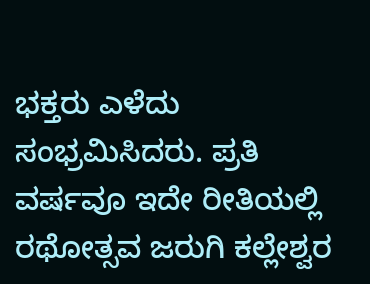ಭಕ್ತರು ಎಳೆದು ಸಂಭ್ರಮಿಸಿದರು. ಪ್ರತಿ ವರ್ಷವೂ ಇದೇ ರೀತಿಯಲ್ಲಿ ರಥೋತ್ಸವ ಜರುಗಿ ಕಲ್ಲೇಶ್ವರ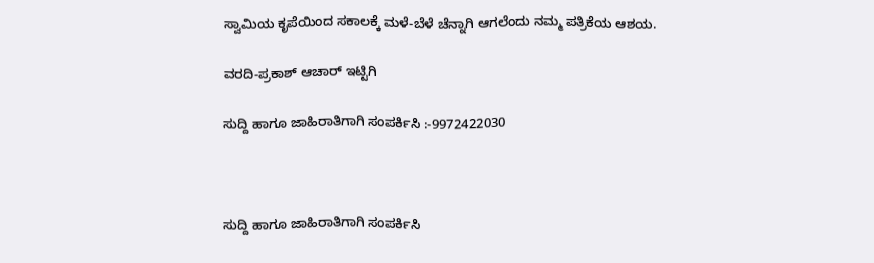ಸ್ವಾಮಿಯ ಕೃಪೆಯಿಂದ ಸಕಾಲಕ್ಕೆ ಮಳೆ-ಬೆಳೆ ಚೆನ್ನಾಗಿ ಆಗಲೆಂದು ನಮ್ಮ ಪತ್ರಿಕೆಯ ಆಶಯ.

ವರದಿ-ಪ್ರಕಾಶ್ ಆಚಾರ್ ಇಟ್ಟಿಗಿ

ಸುದ್ದಿ ಹಾಗೂ ಜಾಹಿರಾತಿಗಾಗಿ ಸಂಪರ್ಕಿಸಿ :-9972422030



ಸುದ್ದಿ ಹಾಗೂ ಜಾಹಿರಾತಿಗಾಗಿ ಸಂಪರ್ಕಿಸಿ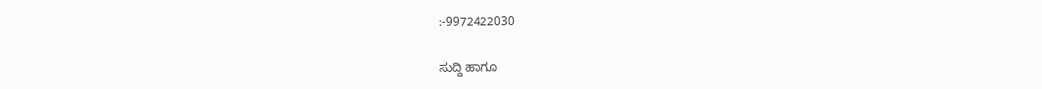:-9972422030

ಸುದ್ದಿ ಹಾಗೂ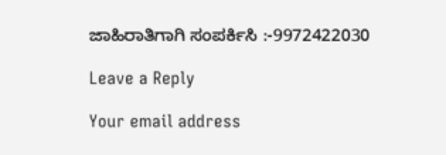ಜಾಹಿರಾತಿಗಾಗಿ ಸಂಪರ್ಕಿಸಿ :-9972422030

Leave a Reply

Your email address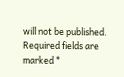will not be published. Required fields are marked *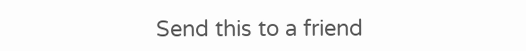Send this to a friend